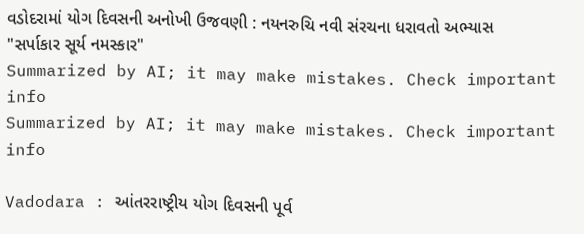વડોદરામાં યોગ દિવસની અનોખી ઉજવણી : નયનરુચિ નવી સંરચના ધરાવતો અભ્યાસ "સર્પાકાર સૂર્ય નમસ્કાર"
Summarized by AI; it may make mistakes. Check important info
Summarized by AI; it may make mistakes. Check important info

Vadodara : આંતરરાષ્ટ્રીય યોગ દિવસની પૂર્વ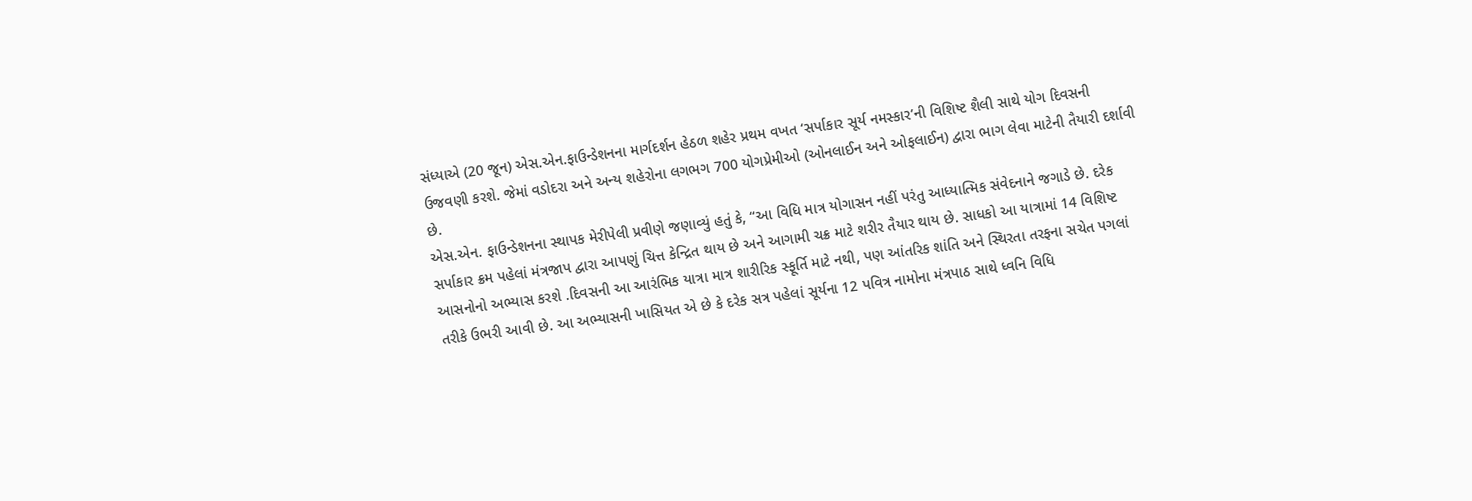સંધ્યાએ (20 જૂન) એસ.એન.ફાઉન્ડેશનના માર્ગદર્શન હેઠળ શહેર પ્રથમ વખત ‘સર્પાકાર સૂર્ય નમસ્કાર’ની વિશિષ્ટ શૈલી સાથે યોગ દિવસની ઉજવણી કરશે. જેમાં વડોદરા અને અન્ય શહેરોના લગભગ 700 યોગપ્રેમીઓ (ઓનલાઈન અને ઓફલાઈન) દ્વારા ભાગ લેવા માટેની તૈયારી દર્શાવી છે.
એસ.એન. ફાઉન્ડેશનના સ્થાપક મેરીપેલી પ્રવીણે જણાવ્યું હતું કે, “આ વિધિ માત્ર યોગાસન નહીં પરંતુ આધ્યાત્મિક સંવેદનાને જગાડે છે. દરેક સર્પાકાર ક્રમ પહેલાં મંત્રજાપ દ્વારા આપણું ચિત્ત કેન્દ્રિત થાય છે અને આગામી ચક્ર માટે શરીર તૈયાર થાય છે. સાધકો આ યાત્રામાં 14 વિશિષ્ટ આસનોનો અભ્યાસ કરશે .દિવસની આ આરંભિક યાત્રા માત્ર શારીરિક સ્ફૂર્તિ માટે નથી, પણ આંતરિક શાંતિ અને સ્થિરતા તરફના સચેત પગલાં તરીકે ઉભરી આવી છે. આ અભ્યાસની ખાસિયત એ છે કે દરેક સત્ર પહેલાં સૂર્યના 12 પવિત્ર નામોના મંત્રપાઠ સાથે ધ્વનિ વિધિ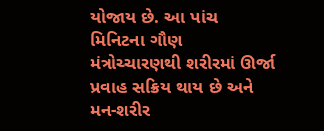યોજાય છે. આ પાંચ મિનિટના ગૌણ મંત્રોચ્ચારણથી શરીરમાં ઊર્જા પ્રવાહ સક્રિય થાય છે અને મન-શરીર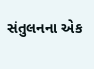સંતુલનના એક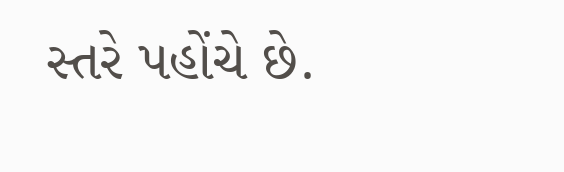સ્તરે પહોંચે છે.